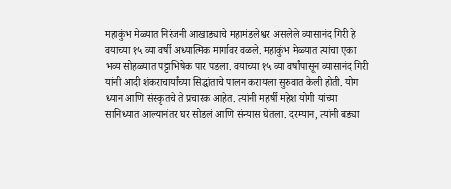महाकुंभ मेळ्यात निरंजनी आखाड्याचे महामंडलेश्वर असलेले व्यासानंद गिरी हे वयाच्या १५ व्या वर्षी अध्यात्मिक मार्गावर वळले. महाकुंभ मेळ्यात त्यांचा एका भव्य सोहळ्यात पट्टाभिषेक पार पडला. वयाच्या १५ व्या वर्षांपासून व्यासानंद गिरी यांनी आदी शंकराचार्यांच्या सिद्धांताचे पालन करायला सुरुवात केली होती. योग ध्यान आणि संस्कृतचे ते प्रचारक आहेत. त्यांनी महर्षी महेश योगी यांच्या सानिध्यात आल्यानंतर घर सोडलं आणि संन्यास घेतला. दरम्यान, त्यांनी बड्या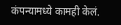कंपन्यामध्ये कामही केलं.